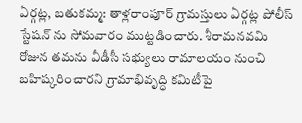ఏర్గట్ల, బతుకమ్మ: తాళ్లరాంపూర్ గ్రామస్తులు ఏర్గట్ల పోలీస్ స్టేషన్ ను సోమవారం ముట్టడించారు. శీరామనవమి రోజున తమను వీడీసీ సభ్యులు రామాలయం నుంచి బహిష్కరించారని గ్రామాభివృద్ధి కమిటీపై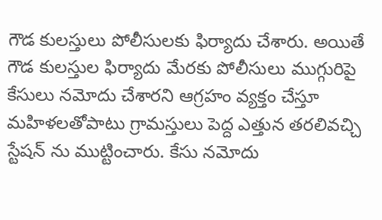గౌడ కులస్తులు పోలీసులకు ఫిర్యాదు చేశారు. అయితే గౌడ కులస్తుల ఫిర్యాదు మేరకు పోలీసులు ముగ్గురిపై కేసులు నమోదు చేశారని ఆగ్రహం వ్యక్తం చేస్తూ మహిళలతోపాటు గ్రామస్తులు పెద్ద ఎత్తున తరలివచ్చి స్టేషన్ ను ముట్టించారు. కేసు నమోదు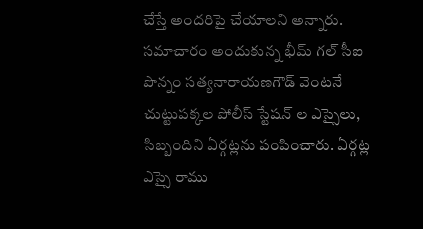చేస్తే అందరిపై చేయాలని అన్నారు. సమాచారం అందుకున్న భీమ్ గల్ సీఐ పొన్నం సత్యనారాయణగౌడ్ వెంటనే చుట్టుపక్కల పోలీస్ స్టేషన్ ల ఎస్సైలు, సిబ్బందిని ఏర్గట్లను పంపించారు. ఏర్గట్ల ఎస్సై రాము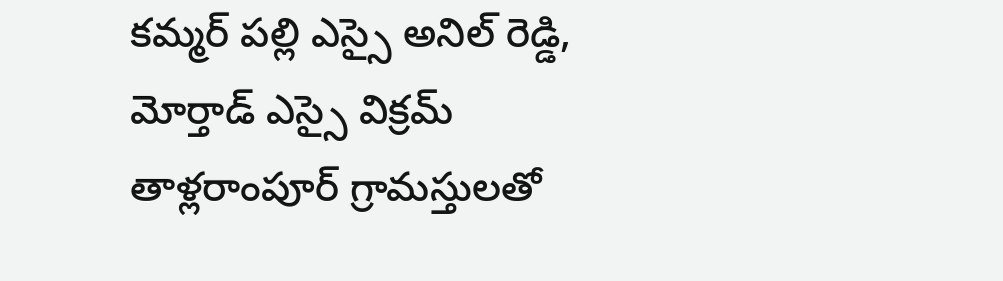కమ్మర్ పల్లి ఎస్సై అనిల్ రెడ్డి, మోర్తాడ్ ఎస్సై విక్రమ్ తాళ్లరాంపూర్ గ్రామస్తులతో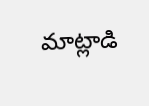మాట్లాడి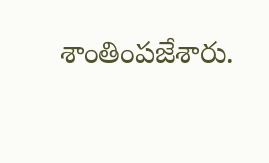శాంతింపజేశారు.